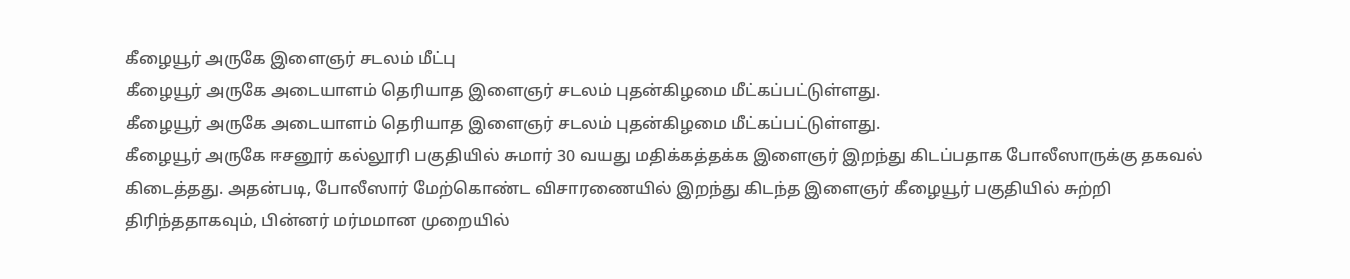கீழையூர் அருகே இளைஞர் சடலம் மீட்பு
கீழையூர் அருகே அடையாளம் தெரியாத இளைஞர் சடலம் புதன்கிழமை மீட்கப்பட்டுள்ளது.
கீழையூர் அருகே அடையாளம் தெரியாத இளைஞர் சடலம் புதன்கிழமை மீட்கப்பட்டுள்ளது.
கீழையூர் அருகே ஈசனூர் கல்லூரி பகுதியில் சுமார் 30 வயது மதிக்கத்தக்க இளைஞர் இறந்து கிடப்பதாக போலீஸாருக்கு தகவல் கிடைத்தது. அதன்படி, போலீஸார் மேற்கொண்ட விசாரணையில் இறந்து கிடந்த இளைஞர் கீழையூர் பகுதியில் சுற்றி திரிந்ததாகவும், பின்னர் மர்மமான முறையில்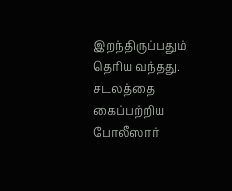இறந்திருப்பதும் தெரிய வந்தது. சடலத்தை கைப்பற்றிய போலீஸார்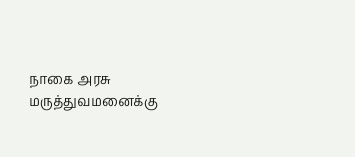நாகை அரசு மருத்துவமனைக்கு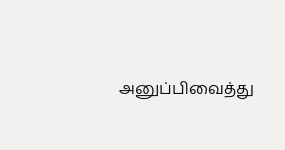அனுப்பிவைத்து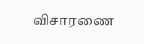விசாரணை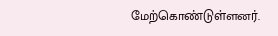மேற்கொண்டுள்ளனர்.